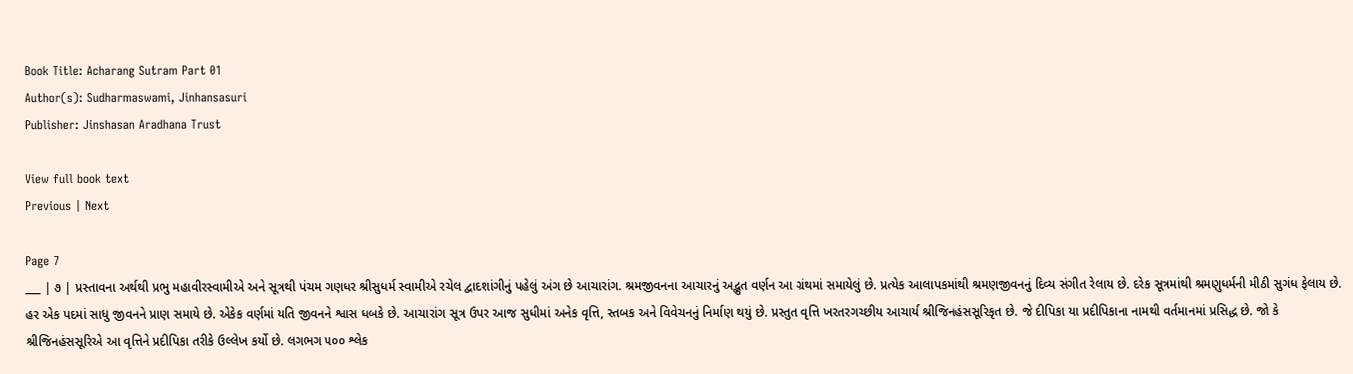Book Title: Acharang Sutram Part 01
Author(s): Sudharmaswami, Jinhansasuri
Publisher: Jinshasan Aradhana Trust

View full book text
Previous | Next

Page 7
___ | ૭ | પ્રસ્તાવના અર્થથી પ્રભુ મહાવીરસ્વામીએ અને સૂત્રથી પંચમ ગણધર શ્રીસુધર્મ સ્વામીએ રચેલ દ્વાદશાંગીનું પહેલું અંગ છે આચારાંગ. શ્રમજીવનના આચારનું અદ્ભુત વર્ણન આ ગ્રંથમાં સમાયેલું છે. પ્રત્યેક આલાપકમાંથી શ્રમણજીવનનું દિવ્ય સંગીત રેલાય છે. દરેક સૂત્રમાંથી શ્રમણુધર્મની મીઠી સુગંધ ફેલાય છે. હર એક પદમાં સાધુ જીવનને પ્રાણ સમાયે છે. એકેક વર્ણમાં યતિ જીવનને શ્વાસ ધબકે છે. આચારાંગ સૂત્ર ઉપર આજ સુધીમાં અનેક વૃત્તિ, સ્તબક અને વિવેચનનું નિર્માણ થયું છે. પ્રસ્તુત વૃત્તિ ખરતરગચ્છીય આચાર્ય શ્રીજિનહંસસૂરિકૃત છે. જે દીપિકા યા પ્રદીપિકાના નામથી વર્તમાનમાં પ્રસિદ્ધ છે. જો કે શ્રીજિનહંસસૂરિએ આ વૃત્તિને પ્રદીપિકા તરીકે ઉલ્લેખ કર્યો છે. લગભગ ૫૦૦ શ્લેક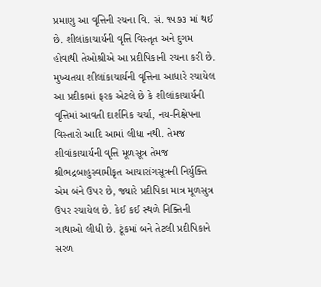પ્રમાણુ આ વૃત્તિની રચના વિ. સં. ૧૫૭૩ માં થઈ છે. શીલાંકાચાર્યની વૃત્તિ વિસ્તૃત અને દુગમ હોવાથી તેઓશ્રીએ આ પ્રદીપિકાની રચના કરી છે. મુખ્યતયા શીલાંકાચાર્યની વૃત્તિના આધારે રચાયેલ આ પ્રદીકામાં ફરક એટલે છે કે શીલાંકાચાર્યની વૃત્તિમાં આવતી દાર્શનિક ચર્ચા, નય-નિક્ષેપના વિસ્તારો આદિ આમાં લીધા નથી. તેમજ શીવાંકાચાર્યની વૃત્તિ મૂળસૂત્ર તેમજ શ્રીભદ્રબાહુસ્વામીકૃત આચારાંગસૂત્રની નિર્યુક્તિ એમ બંને ઉપર છે, જ્યારે પ્રદીપિકા માત્ર મૂળસુત્ર ઉપર રચાયેલ છે. કેઈ કઈ સ્થળે નિક્તિની ગાથાઓ લીધી છે. ટૂંકમાં બને તેટલી પ્રદીપિકાને સરળ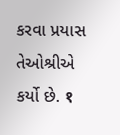કરવા પ્રયાસ તેઓશ્રીએ કર્યો છે. १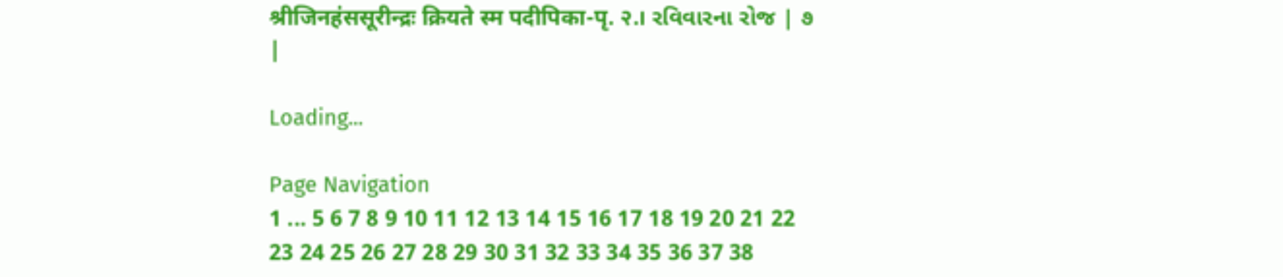श्रीजिनहंससूरीन्द्रः क्रियते स्म पदीपिका-पृ. २.। રવિવારના રોજ | ૭ |

Loading...

Page Navigation
1 ... 5 6 7 8 9 10 11 12 13 14 15 16 17 18 19 20 21 22 23 24 25 26 27 28 29 30 31 32 33 34 35 36 37 38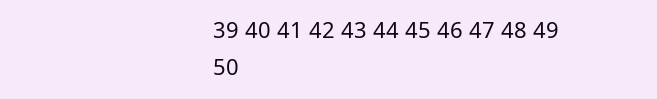39 40 41 42 43 44 45 46 47 48 49 50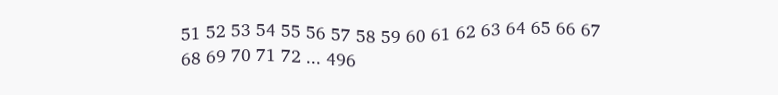51 52 53 54 55 56 57 58 59 60 61 62 63 64 65 66 67 68 69 70 71 72 ... 496